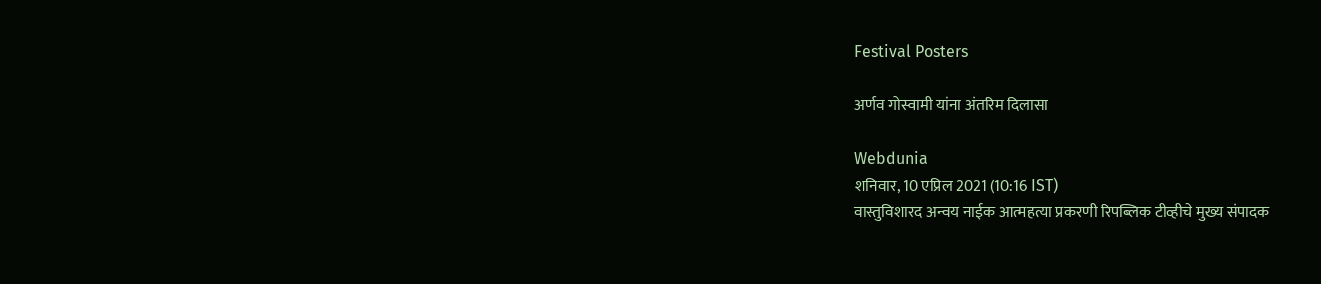Festival Posters

अर्णव गोस्वामी यांना अंतरिम दिलासा

Webdunia
शनिवार, 10 एप्रिल 2021 (10:16 IST)
वास्तुविशारद अन्वय नाईक आत्महत्या प्रकरणी रिपब्लिक टीव्हीचे मुख्य संपादक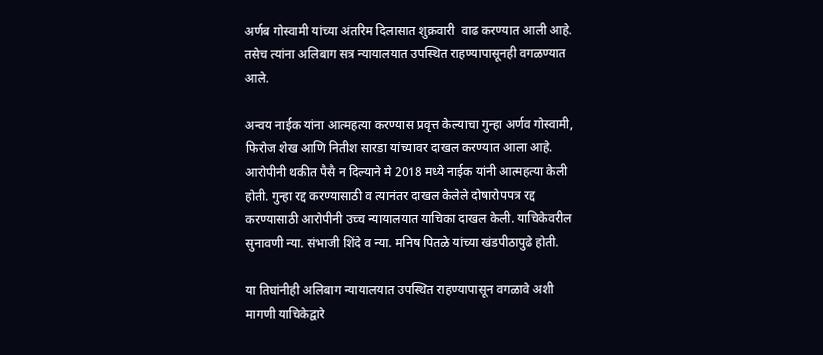अर्णब गोस्वामी यांच्या अंतरिम दिलासात शुक्रवारी  वाढ करण्यात आली आहे. तसेच त्यांना अलिबाग सत्र न्यायालयात उपस्थित राहण्यापासूनही वगळण्यात आले.

अन्वय नाईक यांना आत्महत्या करण्यास प्रवृत्त केल्याचा गुन्हा अर्णव गोस्वामी, फिरोज शेख आणि नितीश सारडा यांच्यावर दाखल करण्यात आला आहे. आरोपीनी थकीत पैसै न दिल्याने मे 2018 मध्ये नाईक यांनी आत्महत्या केली होती. गुन्हा रद्द करण्यासाठी व त्यानंतर दाखल केलेले दोषारोपपत्र रद्द करण्यासाठी आरोपीनी उच्च न्यायालयात याचिका दाखल केली. याचिकेवरील सुनावणी न्या. संभाजी शिंदे व न्या. मनिष पितळे यांच्या खंडपीठापुढे होती.

या तिघांनीही अलिबाग न्यायालयात उपस्थित राहण्यापासून वगळावे अशी मागणी याचिकेद्वारे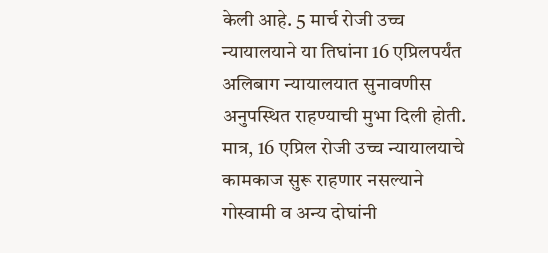केली आहे. 5 मार्च रोजी उच्च न्यायालयाने या तिघांना 16 एप्रिलपर्यंत अलिबाग न्यायालयात सुनावणीस अनुपस्थित राहण्याची मुभा दिली होती. मात्र, 16 एप्रिल रोजी उच्च न्यायालयाचे कामकाज सुरू राहणार नसल्याने गोस्वामी व अन्य दोघांनी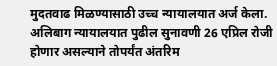मुदतवाढ मिळण्यासाठी उच्च न्यायालयात अर्ज केला. अलिबाग न्यायालयात पुढील सुनावणी 26 एप्रिल रोजी होणार असल्याने तोपर्यंत अंतरिम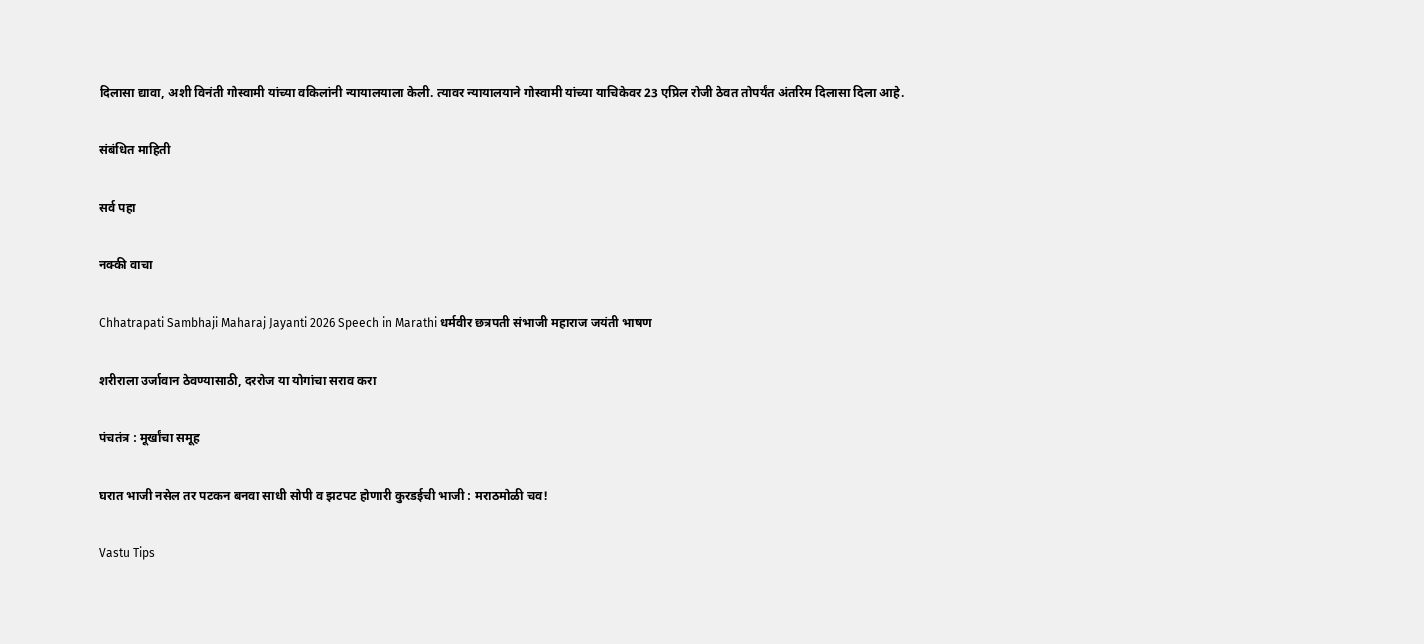दिलासा द्यावा, अशी विनंती गोस्वामी यांच्या वकिलांनी न्यायालयाला केली. त्यावर न्यायालयाने गोस्वामी यांच्या याचिकेवर 23 एप्रिल रोजी ठेवत तोपर्यंत अंतरिम दिलासा दिला आहे.

संबंधित माहिती

सर्व पहा

नक्की वाचा

Chhatrapati Sambhaji Maharaj Jayanti 2026 Speech in Marathi धर्मवीर छत्रपती संभाजी महाराज जयंती भाषण

शरीराला उर्जावान ठेवण्यासाठी, दररोज या योगांचा सराव करा

पंचतंत्र : मूर्खांचा समूह

घरात भाजी नसेल तर पटकन बनवा साधी सोपी व झटपट होणारी कुरडईची भाजी : मराठमोळी चव!

Vastu Tips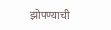झोपण्याची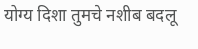योग्य दिशा तुमचे नशीब बदलू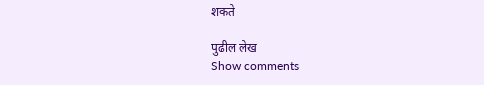शकते

पुढील लेख
Show comments